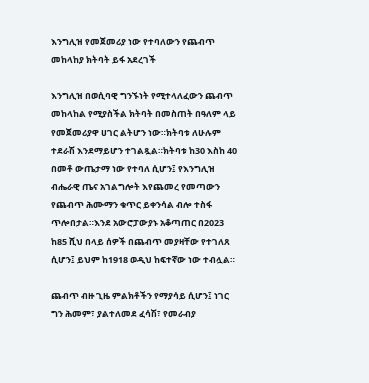እንግሊዝ የመጀመሪያ ነው የተባለውን የጨብጥ መከላከያ ክትባት ይፋ አደረገች

እንግሊዝ በወሲባዊ ግንኙነት የሚተላለፈውን ጨብጥ መከላከል የሚያስችል ክትባት በመስጠት በዓለም ላይ የመጀመሪያዋ ሀገር ልትሆን ነው።ክትባቱ ለሁሉም ተደራሽ እንደማይሆን ተገልጿል።ክትባቱ ከ30 እስከ 40 በመቶ ውጤታማ ነው የተባለ ሲሆን፤ የእንግሊዝ ብሔራዊ ጤና አገልግሎት እየጨመረ የመጣውን የጨብጥ ሕሙማን ቁጥር ይቀንሳል ብሎ ተስፋ ጥሎበታል።እንደ አውሮፓውያኑ አቆጣጠር በ2023 ከ85 ሺህ በላይ ሰዎች በጨብጥ መያዛቸው የተገለጸ ሲሆን፤ ይህም ከ1918 ወዲህ ከፍተኛው ነው ተብሏል።

ጨብጥ ብዙ ጊዜ ምልክቶችን የማያሳይ ሲሆን፤ ነገር ግን ሕመም፣ ያልተለመደ ፈሳሽ፣ የመራብያ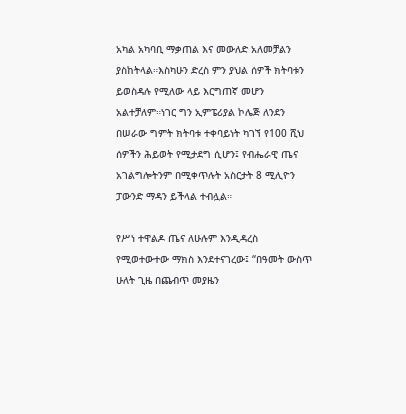አካል አካባቢ ማቃጠል እና መውለድ አለመቻልን ያስከትላል።እስካሁን ድረስ ምን ያህል ሰዎች ክትባቱን ይወስዳሉ የሚለው ላይ እርግጠኛ መሆን አልተቻለም።ነገር ግን ኢምፔሪያል ኮሌጅ ለንደን በሠራው ግምት ክትባቱ ተቀባይነት ካገኘ የ100 ሺህ ሰዎችን ሕይወት የሚታደግ ሲሆን፤ የብሔራዊ ጤና አገልግሎትንም በሚቀጥሉት አስርታት 8 ሚሊዮን ፓውንድ ማዳን ይችላል ተብሏል።

የሥነ ተዋልዶ ጤና ለሁሉም እንዲዳረስ የሚወተውተው ማክስ እንደተናገረው፤ “በዓመት ውስጥ ሁለት ጊዜ በጨብጥ መያዜን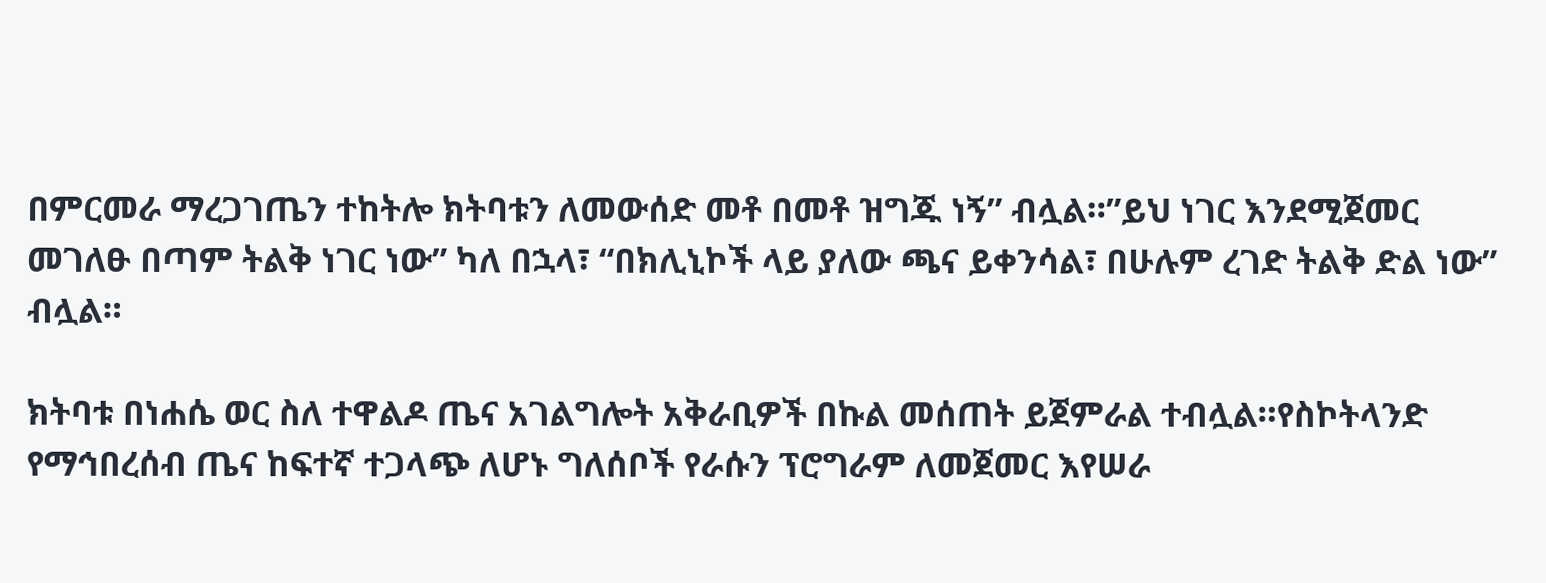በምርመራ ማረጋገጤን ተከትሎ ክትባቱን ለመውሰድ መቶ በመቶ ዝግጁ ነኝ” ብሏል።”ይህ ነገር እንደሚጀመር መገለፁ በጣም ትልቅ ነገር ነው” ካለ በኋላ፣ “በክሊኒኮች ላይ ያለው ጫና ይቀንሳል፣ በሁሉም ረገድ ትልቅ ድል ነው” ብሏል።

ክትባቱ በነሐሴ ወር ስለ ተዋልዶ ጤና አገልግሎት አቅራቢዎች በኩል መሰጠት ይጀምራል ተብሏል።የስኮትላንድ የማኅበረሰብ ጤና ከፍተኛ ተጋላጭ ለሆኑ ግለሰቦች የራሱን ፕሮግራም ለመጀመር እየሠራ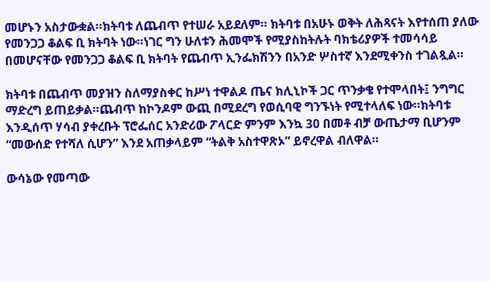መሆኑን አስታውቋል።ክትባቱ ለጨብጥ የተሠራ አይደለም። ክትባቱ በአሁኑ ወቅት ለሕጻናት እየተሰጠ ያለው የመንጋጋ ቆልፍ ቢ ክትባት ነው።ነገር ግን ሁለቱን ሕመሞች የሚያስከትሉት ባክቴሪያዎች ተመሳሳይ በመሆናቸው የመንጋጋ ቆልፍ ቢ ክትባት የጨብጥ ኢንፌክሽንን በአንድ ሦስተኛ እንደሚቀንስ ተገልጿል።

ክትባቱ በጨብጥ መያዝን ስለማያስቀር ከሥነ ተዋልዶ ጤና ክሊኒኮች ጋር ጥንቃቄ የተሞላበት፤ ንግግር ማድረግ ይጠይቃል።ጨብጥ ከኮንዶም ውጪ በሚደረግ የወሲባዊ ግንኙነት የሚተላለፍ ነው።ክትባቱ እንዲሰጥ ሃሳብ ያቀረቡት ፕሮፌሰር አንድሪው ፖላርድ ምንም እንኳ 30 በመቶ ብቻ ውጤታማ ቢሆንም “መውሰድ የተሻለ ሲሆን” እንደ አጠቃላይም “ትልቅ አስተዋጽኦ” ይኖረዋል ብለዋል።

ውሳኔው የመጣው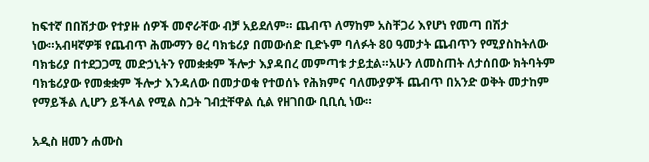ከፍተኛ በበሽታው የተያዙ ሰዎች መኖራቸው ብቻ አይደለም። ጨብጥ ለማከም አስቸጋሪ እየሆነ የመጣ በሽታ ነው።አብዛኛዎቹ የጨብጥ ሕሙማን ፀረ ባክቴሪያ በመውሰድ ቢድኑም ባለፉት 80 ዓመታት ጨብጥን የሚያስከትለው ባክቴሪያ በተደጋጋሚ መድኃኒትን የመቋቋም ችሎታ እያዳበረ መምጣቱ ታይቷል።አሁን ለመስጠት ለታሰበው ክትባትም ባክቴሪያው የመቋቋም ችሎታ እንዳለው በመታወቁ የተወሰኑ የሕክምና ባለሙያዎች ጨብጥ በአንድ ወቅት መታከም የማይችል ሊሆን ይችላል የሚል ስጋት ገብቷቸዋል ሲል የዘገበው ቢቢሲ ነው።

አዲስ ዘመን ሐሙስ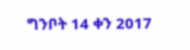ግንቦት 14 ቀን 2017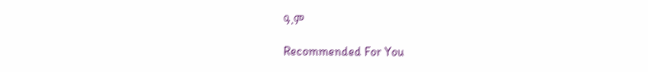ዓ.ም

Recommended For You